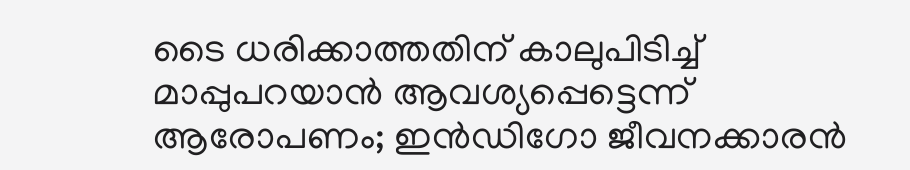ടൈ ധരിക്കാത്തതിന് കാലുപിടിച്ച് മാപ്പുപറയാൻ ആവശ്യപ്പെട്ടെന്ന് ആരോപണം; ഇൻഡിഗോ ജീവനക്കാരൻ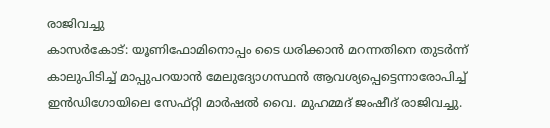രാജിവച്ചു
കാസർകോട്: യൂണിഫോമിനൊപ്പം ടൈ ധരിക്കാൻ മറന്നതിനെ തുടർന്ന് കാലുപിടിച്ച് മാപ്പുപറയാൻ മേലുദ്യോഗസ്ഥൻ ആവശ്യപ്പെട്ടെന്നാരോപിച്ച് ഇൻഡിഗോയിലെ സേഫ്റ്റി മാർഷൽ വൈ. മുഹമ്മദ് ജംഷീദ് രാജിവച്ചു.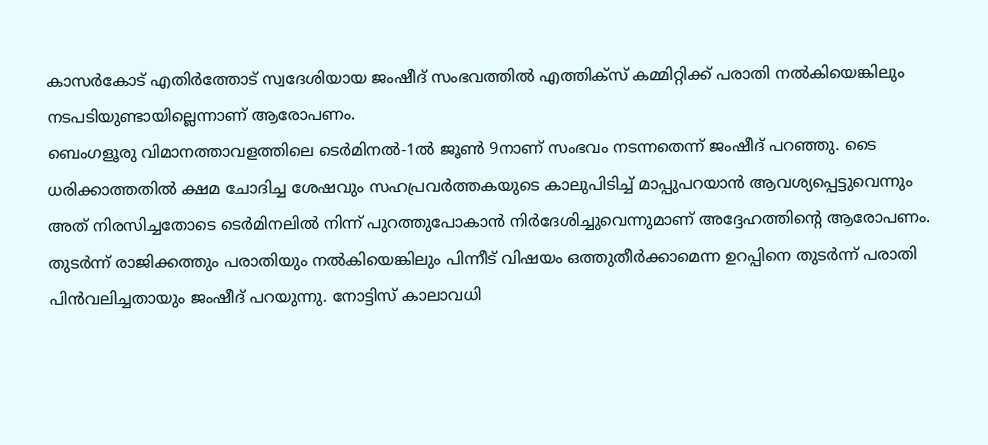കാസർകോട് എതിർത്തോട് സ്വദേശിയായ ജംഷീദ് സംഭവത്തിൽ എത്തിക്സ് കമ്മിറ്റിക്ക് പരാതി നൽകിയെങ്കിലും നടപടിയുണ്ടായില്ലെന്നാണ് ആരോപണം.
ബെംഗളൂരു വിമാനത്താവളത്തിലെ ടെർമിനൽ-1ൽ ജൂൺ 9നാണ് സംഭവം നടന്നതെന്ന് ജംഷീദ് പറഞ്ഞു. ടൈ ധരിക്കാത്തതിൽ ക്ഷമ ചോദിച്ച ശേഷവും സഹപ്രവർത്തകയുടെ കാലുപിടിച്ച് മാപ്പുപറയാൻ ആവശ്യപ്പെട്ടുവെന്നും അത് നിരസിച്ചതോടെ ടെർമിനലിൽ നിന്ന് പുറത്തുപോകാൻ നിർദേശിച്ചുവെന്നുമാണ് അദ്ദേഹത്തിന്റെ ആരോപണം.
തുടർന്ന് രാജിക്കത്തും പരാതിയും നൽകിയെങ്കിലും പിന്നീട് വിഷയം ഒത്തുതീർക്കാമെന്ന ഉറപ്പിനെ തുടർന്ന് പരാതി പിൻവലിച്ചതായും ജംഷീദ് പറയുന്നു. നോട്ടിസ് കാലാവധി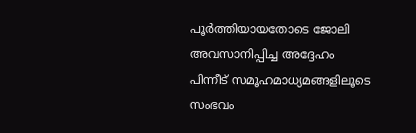പൂർത്തിയായതോടെ ജോലി അവസാനിപ്പിച്ച അദ്ദേഹം പിന്നീട് സമൂഹമാധ്യമങ്ങളിലൂടെ സംഭവം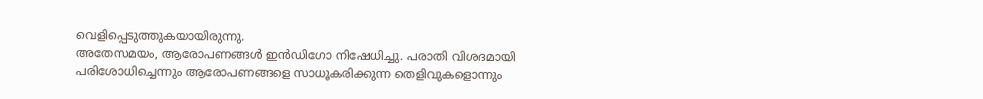വെളിപ്പെടുത്തുകയായിരുന്നു.
അതേസമയം, ആരോപണങ്ങൾ ഇൻഡിഗോ നിഷേധിച്ചു. പരാതി വിശദമായി പരിശോധിച്ചെന്നും ആരോപണങ്ങളെ സാധൂകരിക്കുന്ന തെളിവുകളൊന്നും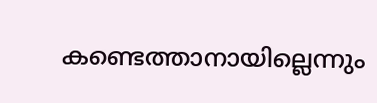കണ്ടെത്താനായില്ലെന്നും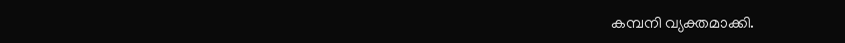കമ്പനി വ്യക്തമാക്കി.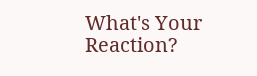What's Your Reaction?